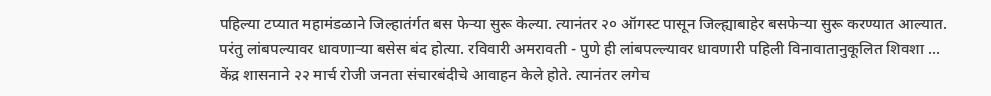पहिल्या टप्यात महामंडळाने जिल्हातंर्गत बस फेऱ्या सुरू केल्या. त्यानंतर २० ऑगस्ट पासून जिल्ह्याबाहेर बसफेऱ्या सुरू करण्यात आल्यात. परंतु लांबपल्यावर धावणाऱ्या बसेस बंद होत्या. रविवारी अमरावती - पुणे ही लांबपल्ल्यावर धावणारी पहिली विनावातानुकूलित शिवशा ...
केंद्र शासनाने २२ मार्च रोजी जनता संचारबंदीचे आवाहन केले होते. त्यानंतर लगेच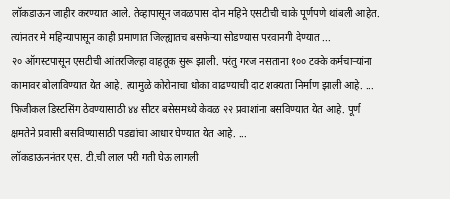लॉकडाऊन जाहीर करण्यात आले. तेव्हापासून जवळपास दोन महिने एसटीची चाके पूर्णपणे थांबली आहेत. त्यांनतर मे महिन्यापासून काही प्रमाणात जिल्ह्यातच बसफेऱ्या सोडण्यास परवानगी देण्यात ...
२० ऑगस्टपासून एसटीची आंतरजिल्हा वाहतूक सुरू झाली. परंतु गरज नसताना १०० टक्के कर्मचाऱ्यांना कामावर बोलाविण्यात येत आहे. त्यामुळे कोरोनाचा धोका वाढण्याची दाट शक्यता निर्माण झाली आहे. ...
फिजीकल डिस्टसिंग ठेवण्यासाठी ४४ सीटर बसेसमध्ये केवळ २२ प्रवाशांना बसविण्यात येत आहे. पूर्ण क्षमतेने प्रवासी बसविण्यासाठी पडद्यांचा आधार घेण्यात येत आहे. ...
लॉकडाऊननंतर एस. टी.ची लाल परी गती घेऊ लागली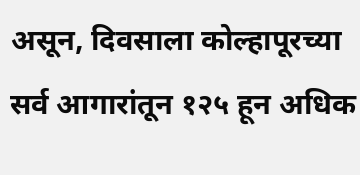असून, दिवसाला कोल्हापूरच्या सर्व आगारांतून १२५ हून अधिक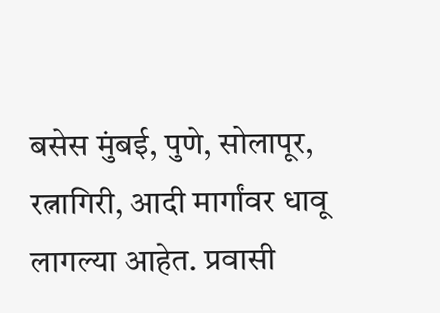बसेस मुंबई, पुणे, सोलापूर, रत्नागिरी, आदी मार्गांवर धावू लागल्या आहेत. प्रवासी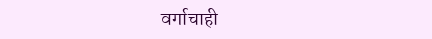वर्गाचाही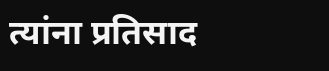त्यांना प्रतिसाद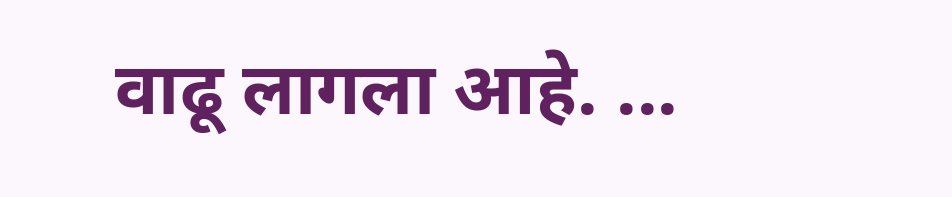वाढू लागला आहे. ...